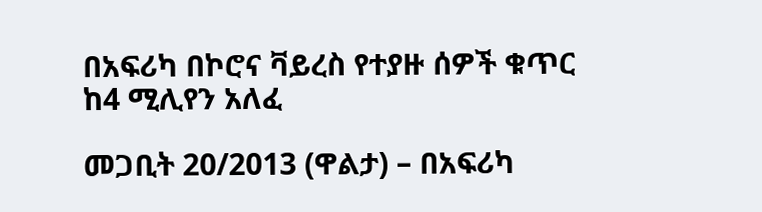በአፍሪካ በኮሮና ቫይረስ የተያዙ ሰዎች ቁጥር ከ4 ሚሊየን አለፈ

መጋቢት 20/2013 (ዋልታ) – በአፍሪካ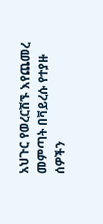አህጉር የወረርሽኙ እየጨመረ መምጣት በቫይረሱ የተያዙ ሰዎችን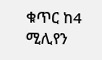ቁጥር ከ4 ሚሊየን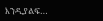እንዲያልፍ…